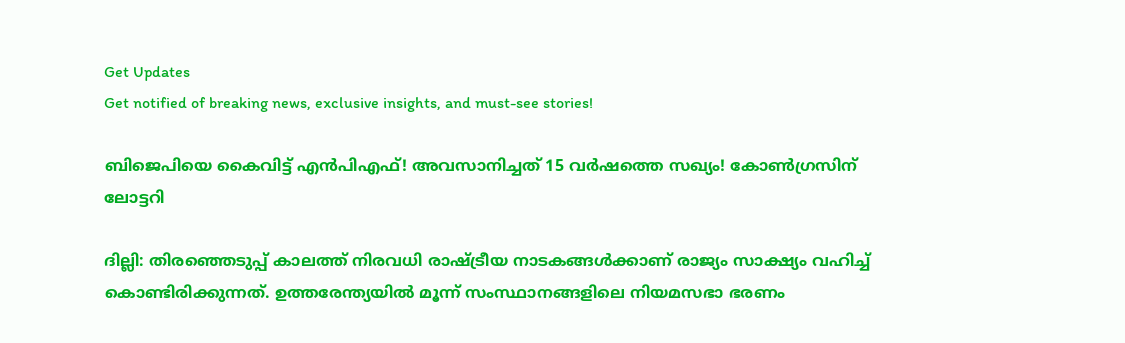Get Updates
Get notified of breaking news, exclusive insights, and must-see stories!

ബിജെപിയെ കൈവിട്ട് എൻപിഎഫ്! അവസാനിച്ചത് 15 വർഷത്തെ സഖ്യം! കോൺഗ്രസിന് ലോട്ടറി

ദില്ലി: തിരഞ്ഞെടുപ്പ് കാലത്ത് നിരവധി രാഷ്ട്രീയ നാടകങ്ങള്‍ക്കാണ് രാജ്യം സാക്ഷ്യം വഹിച്ച് കൊണ്ടിരിക്കുന്നത്. ഉത്തരേന്ത്യയില്‍ മൂന്ന് സംസ്ഥാനങ്ങളിലെ നിയമസഭാ ഭരണം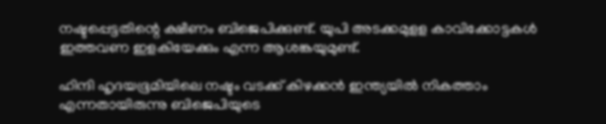നഷ്ടപ്പെട്ടതിന്റെ ക്ഷീണം ബിജെപിക്കുണ്ട്. യുപി അടക്കമുളള കാവിക്കോട്ടകള്‍ ഇത്തവണ ഇളകിയേക്കും എന്ന ആശങ്കയുമുണ്ട്.

ഹിന്ദി ഹൃദയഭൂമിയിലെ നഷ്ടം വടക്ക് കിഴക്കന്‍ ഇന്ത്യയില്‍ നികത്താം എന്നതായിരുന്നു ബിജെപിയുടെ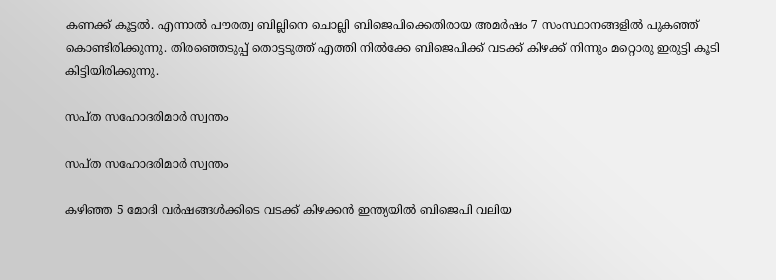കണക്ക് കൂട്ടല്‍. എന്നാല്‍ പൗരത്വ ബില്ലിനെ ചൊല്ലി ബിജെപിക്കെതിരായ അമര്‍ഷം 7 സംസ്ഥാനങ്ങളില്‍ പുകഞ്ഞ് കൊണ്ടിരിക്കുന്നു. തിരഞ്ഞെടുപ്പ് തൊട്ടടുത്ത് എത്തി നില്‍ക്കേ ബിജെപിക്ക് വടക്ക് കിഴക്ക് നിന്നും മറ്റൊരു ഇരുട്ടി കൂടി കിട്ടിയിരിക്കുന്നു.

സപ്ത സഹോദരിമാർ സ്വന്തം

സപ്ത സഹോദരിമാർ സ്വന്തം

കഴിഞ്ഞ 5 മോദി വര്‍ഷങ്ങള്‍ക്കിടെ വടക്ക് കിഴക്കന്‍ ഇന്ത്യയില്‍ ബിജെപി വലിയ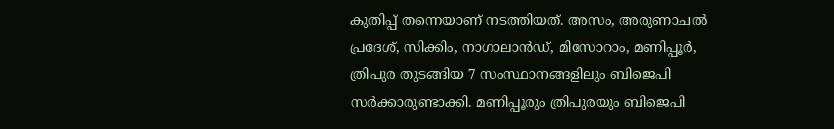കുതിപ്പ് തന്നെയാണ് നടത്തിയത്. അസം, അരുണാചല്‍ പ്രദേശ്, സിക്കിം, നാഗാലാന്‍ഡ്, മിസോറാം, മണിപ്പൂര്‍, ത്രിപുര തുടങ്ങിയ 7 സംസ്ഥാനങ്ങളിലും ബിജെപി സര്‍ക്കാരുണ്ടാക്കി. മണിപ്പൂരും ത്രിപുരയും ബിജെപി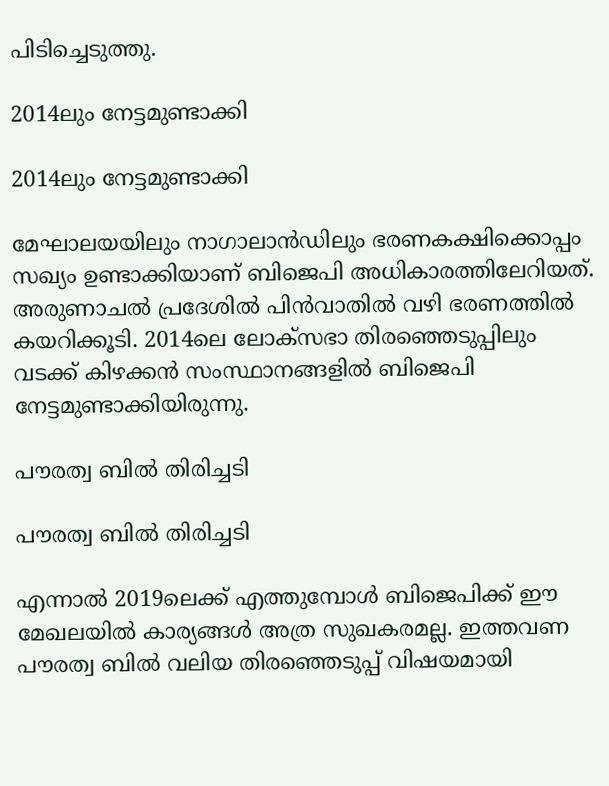പിടിച്ചെടുത്തു.

2014ലും നേട്ടമുണ്ടാക്കി

2014ലും നേട്ടമുണ്ടാക്കി

മേഘാലയയിലും നാഗാലാന്‍ഡിലും ഭരണകക്ഷിക്കൊപ്പം സഖ്യം ഉണ്ടാക്കിയാണ് ബിജെപി അധികാരത്തിലേറിയത്. അരുണാചല്‍ പ്രദേശില്‍ പിന്‍വാതില്‍ വഴി ഭരണത്തില്‍ കയറിക്കൂടി. 2014ലെ ലോക്‌സഭാ തിരഞ്ഞെടുപ്പിലും വടക്ക് കിഴക്കന്‍ സംസ്ഥാനങ്ങളില്‍ ബിജെപി നേട്ടമുണ്ടാക്കിയിരുന്നു.

പൗരത്വ ബില്‍ തിരിച്ചടി

പൗരത്വ ബില്‍ തിരിച്ചടി

എന്നാല്‍ 2019ലെക്ക് എത്തുമ്പോള്‍ ബിജെപിക്ക് ഈ മേഖലയില്‍ കാര്യങ്ങള്‍ അത്ര സുഖകരമല്ല. ഇത്തവണ പൗരത്വ ബില്‍ വലിയ തിരഞ്ഞെടുപ്പ് വിഷയമായി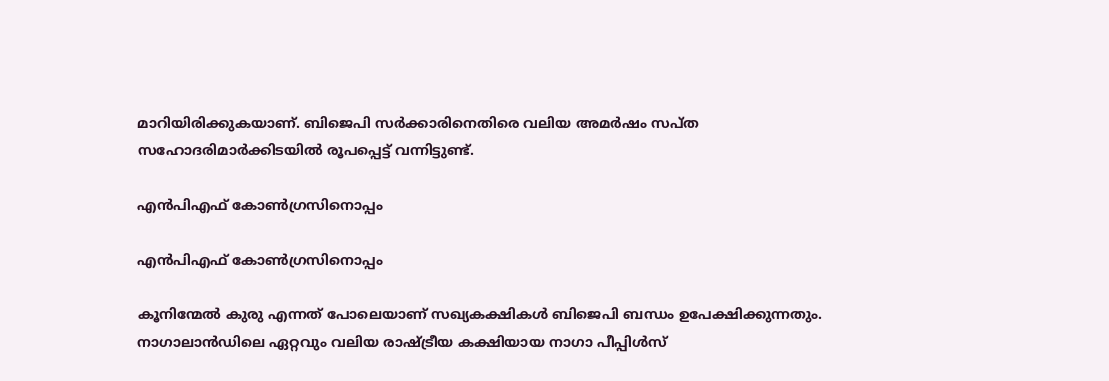മാറിയിരിക്കുകയാണ്. ബിജെപി സര്‍ക്കാരിനെതിരെ വലിയ അമര്‍ഷം സപ്ത സഹോദരിമാര്‍ക്കിടയില്‍ രൂപപ്പെട്ട് വന്നിട്ടുണ്ട്.

എൻപിഎഫ് കോൺഗ്രസിനൊപ്പം

എൻപിഎഫ് കോൺഗ്രസിനൊപ്പം

കൂനിന്മേല്‍ കുരു എന്നത് പോലെയാണ് സഖ്യകക്ഷികള്‍ ബിജെപി ബന്ധം ഉപേക്ഷിക്കുന്നതും. നാഗാലാന്‍ഡിലെ ഏറ്റവും വലിയ രാഷ്ട്രീയ കക്ഷിയായ നാഗാ പീപ്പിള്‍സ്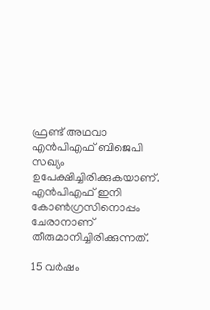ഫ്രണ്ട് അഥവാ എന്‍പിഎഫ് ബിജെപി സഖ്യം ഉപേക്ഷിച്ചിരിക്കുകയാണ്. എന്‍പിഎഫ് ഇനി കോണ്‍ഗ്രസിനൊപ്പം ചേരാനാണ് തീരുമാനിച്ചിരിക്കുന്നത്.

15 വർഷം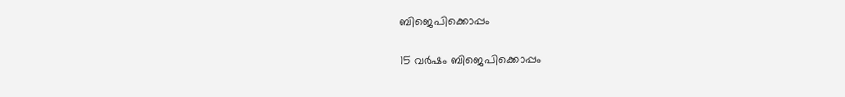ബിജെപിക്കൊപ്പം

15 വർഷം ബിജെപിക്കൊപ്പം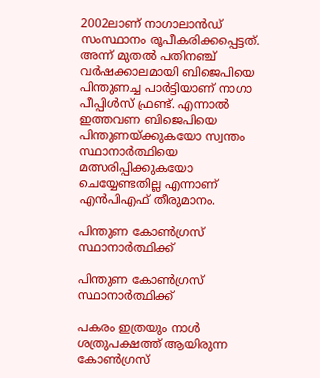2002ലാണ് നാഗാലാന്‍ഡ് സംസ്ഥാനം രൂപീകരിക്കപ്പെട്ടത്. അന്ന് മുതല്‍ പതിനഞ്ച് വര്‍ഷക്കാലമായി ബിജെപിയെ പിന്തുണച്ച പാര്‍ട്ടിയാണ് നാഗാ പീപ്പിള്‍സ് ഫ്രണ്ട്. എന്നാല്‍ ഇത്തവണ ബിജെപിയെ പിന്തുണയ്ക്കുകയോ സ്വന്തം സ്ഥാനാര്‍ത്ഥിയെ മത്സരിപ്പിക്കുകയോ ചെയ്യേണ്ടതില്ല എന്നാണ് എന്‍പിഎഫ് തീരുമാനം.

പിന്തുണ കോൺഗ്രസ് സ്ഥാനാർത്ഥിക്ക്

പിന്തുണ കോൺഗ്രസ് സ്ഥാനാർത്ഥിക്ക്

പകരം ഇത്രയും നാള്‍ ശത്രുപക്ഷത്ത് ആയിരുന്ന കോണ്‍ഗ്രസ്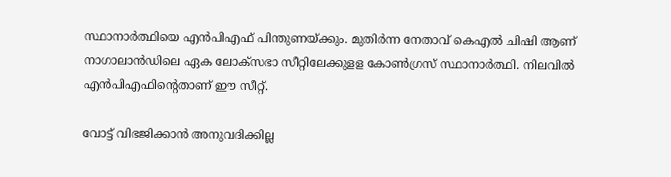സ്ഥാനാര്‍ത്ഥിയെ എന്‍പിഎഫ് പിന്തുണയ്ക്കും. മുതിര്‍ന്ന നേതാവ് കെഎല്‍ ചിഷി ആണ് നാഗാലാന്‍ഡിലെ ഏക ലോക്‌സഭാ സീറ്റിലേക്കുളള കോണ്‍ഗ്രസ് സ്ഥാനാര്‍ത്ഥി. നിലവില്‍ എന്‍പിഎഫിന്റെതാണ് ഈ സീറ്റ്.

വോട്ട് വിഭജിക്കാൻ അനുവദിക്കില്ല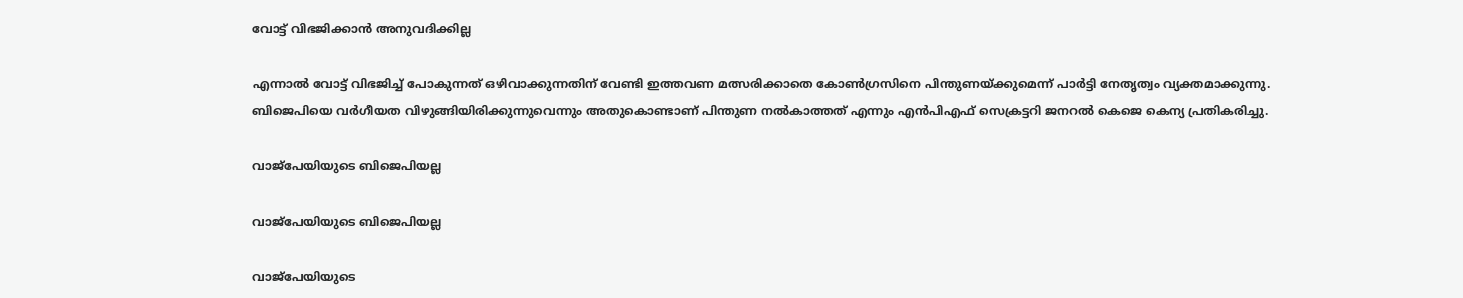വോട്ട് വിഭജിക്കാൻ അനുവദിക്കില്ല

എന്നാല്‍ വോട്ട് വിഭജിച്ച് പോകുന്നത് ഒഴിവാക്കുന്നതിന് വേണ്ടി ഇത്തവണ മത്സരിക്കാതെ കോണ്‍ഗ്രസിനെ പിന്തുണയ്ക്കുമെന്ന് പാര്‍ട്ടി നേതൃത്വം വ്യക്തമാക്കുന്നു. ബിജെപിയെ വര്‍ഗീയത വിഴുങ്ങിയിരിക്കുന്നുവെന്നും അതുകൊണ്ടാണ് പിന്തുണ നല്‍കാത്തത് എന്നും എന്‍പിഎഫ് സെക്രട്ടറി ജനറല്‍ കെജെ കെന്യ പ്രതികരിച്ചു.

വാജ്പേയിയുടെ ബിജെപിയല്ല

വാജ്പേയിയുടെ ബിജെപിയല്ല

വാജ്‌പേയിയുടെ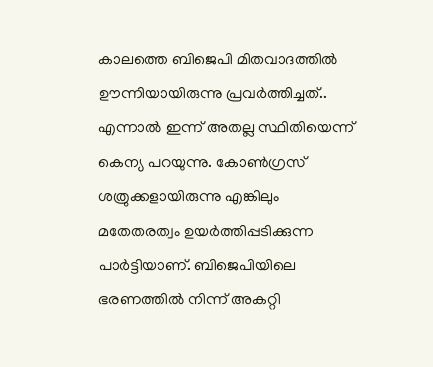കാലത്തെ ബിജെപി മിതവാദത്തില്‍ ഊന്നിയായിരുന്നു പ്രവര്‍ത്തിച്ചത്.. എന്നാല്‍ ഇന്ന് അതല്ല സ്ഥിതിയെന്ന് കെന്യ പറയുന്നു. കോണ്‍ഗ്രസ് ശത്രുക്കളായിരുന്നു എങ്കിലും മതേതരത്വം ഉയര്‍ത്തിപ്പടിക്കുന്ന പാര്‍ട്ടിയാണ്. ബിജെപിയിലെ ഭരണത്തില്‍ നിന്ന് അകറ്റി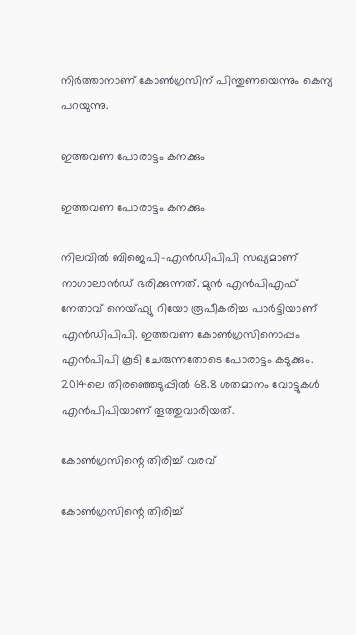നിര്‍ത്താനാണ് കോണ്‍ഗ്രസിന് പിന്തുണയെന്നും കെന്യ പറയുന്നു.

ഇത്തവണ പോരാട്ടം കനക്കും

ഇത്തവണ പോരാട്ടം കനക്കും

നിലവില്‍ ബിജെപി-എന്‍ഡിപിപി സഖ്യമാണ് നാഗാലാന്‍ഡ് ഭരിക്കുന്നത്. മുന്‍ എന്‍പിഎഫ് നേതാവ് നെയ്ഫ്യു റിയോ രൂപീകരിച്ച പാര്‍ട്ടിയാണ് എന്‍ഡിപിപി. ഇത്തവണ കോണ്‍ഗ്രസിനൊപ്പം എന്‍പിപി കൂടി ചേരുന്നതോടെ പോരാട്ടം കടുക്കും. 2014ലെ തിരഞ്ഞെടുപ്പില്‍ 68.8 ശതമാനം വോട്ടുകള്‍ എന്‍പിപിയാണ് തൂത്തുവാരിയത്.

കോൺഗ്രസിന്റെ തിരിച്ച് വരവ്

കോൺഗ്രസിന്റെ തിരിച്ച്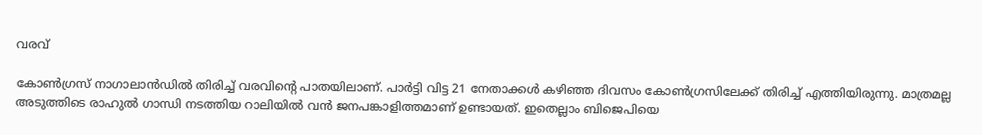വരവ്

കോണ്‍ഗ്രസ് നാഗാലാന്‍ഡില്‍ തിരിച്ച് വരവിന്റെ പാതയിലാണ്. പാര്‍ട്ടി വിട്ട 21 നേതാക്കള്‍ കഴിഞ്ഞ ദിവസം കോണ്‍ഗ്രസിലേക്ക് തിരിച്ച് എത്തിയിരുന്നു. മാത്രമല്ല അടുത്തിടെ രാഹുല്‍ ഗാന്ധി നടത്തിയ റാലിയില്‍ വന്‍ ജനപങ്കാളിത്തമാണ് ഉണ്ടായത്. ഇതെല്ലാം ബിജെപിയെ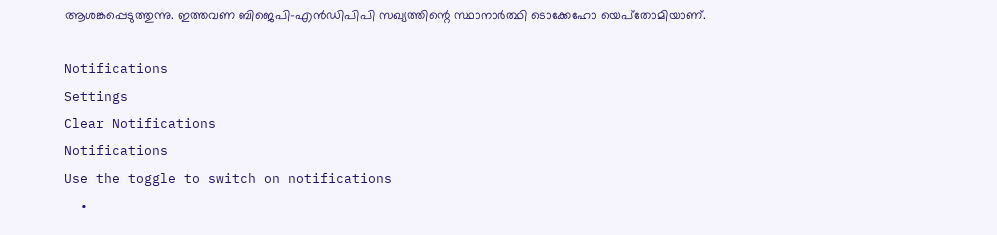ആശങ്കപ്പെടുത്തുന്നു. ഇത്തവണ ബിജെപി-എന്‍ഡിപിപി സഖ്യത്തിന്റെ സ്ഥാനാര്‍ത്ഥി ടൊക്കേഹോ യെപ്‌തോമിയാണ്.

Notifications
Settings
Clear Notifications
Notifications
Use the toggle to switch on notifications
  •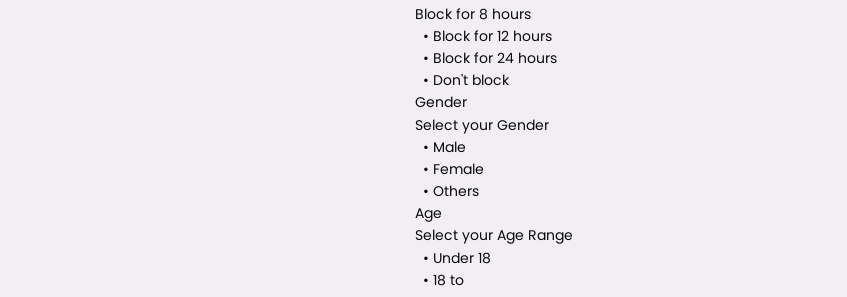Block for 8 hours
  • Block for 12 hours
  • Block for 24 hours
  • Don't block
Gender
Select your Gender
  • Male
  • Female
  • Others
Age
Select your Age Range
  • Under 18
  • 18 to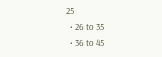25
  • 26 to 35
  • 36 to 45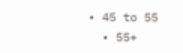• 45 to 55
  • 55+